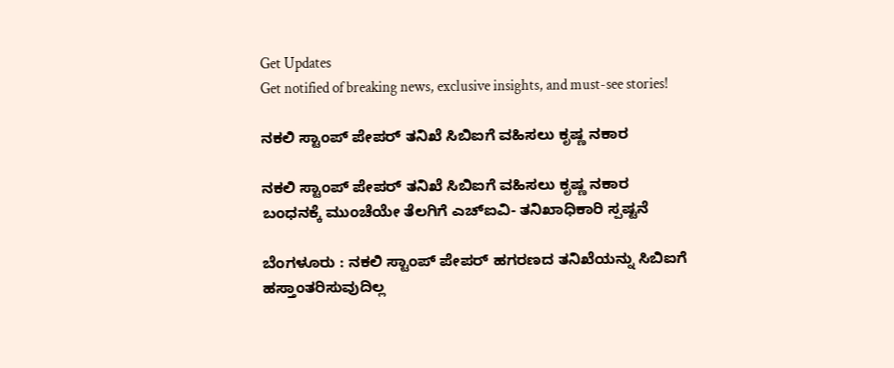Get Updates
Get notified of breaking news, exclusive insights, and must-see stories!

ನಕಲಿ ಸ್ಟಾಂಪ್‌ ಪೇಪರ್‌ ತನಿಖೆ ಸಿಬಿಐಗೆ ವಹಿಸಲು ಕೃಷ್ಣ ನಕಾರ

ನಕಲಿ ಸ್ಟಾಂಪ್‌ ಪೇಪರ್‌ ತನಿಖೆ ಸಿಬಿಐಗೆ ವಹಿಸಲು ಕೃಷ್ಣ ನಕಾರ
ಬಂಧನಕ್ಕೆ ಮುಂಚೆಯೇ ತೆಲಗಿಗೆ ಎಚ್‌ಐವಿ- ತನಿಖಾಧಿಕಾರಿ ಸ್ಪಷ್ಟನೆ

ಬೆಂಗಳೂರು : ನಕಲಿ ಸ್ಟಾಂಪ್‌ ಪೇಪರ್‌ ಹಗರಣದ ತನಿಖೆಯನ್ನು ಸಿಬಿಐಗೆ ಹಸ್ತಾಂತರಿಸುವುದಿಲ್ಲ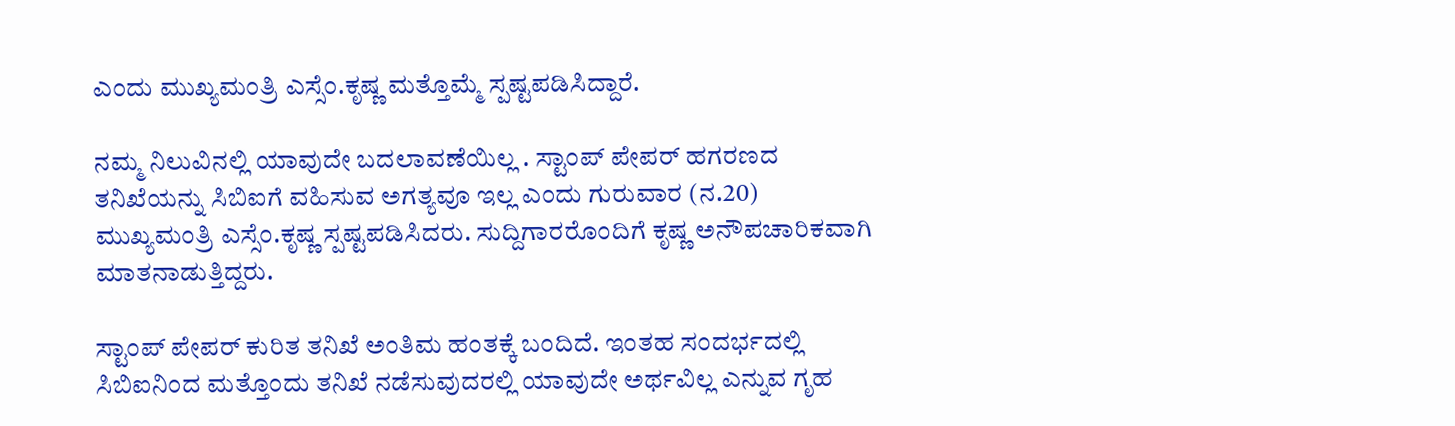ಎಂದು ಮುಖ್ಯಮಂತ್ರಿ ಎಸ್ಸೆಂ.ಕೃಷ್ಣ ಮತ್ತೊಮ್ಮೆ ಸ್ಪಷ್ಟಪಡಿಸಿದ್ದಾರೆ.

ನಮ್ಮ ನಿಲುವಿನಲ್ಲಿ ಯಾವುದೇ ಬದಲಾವಣೆಯಿಲ್ಲ . ಸ್ಟಾಂಪ್‌ ಪೇಪರ್‌ ಹಗರಣದ ತನಿಖೆಯನ್ನು ಸಿಬಿಐಗೆ ವಹಿಸುವ ಅಗತ್ಯವೂ ಇಲ್ಲ ಎಂದು ಗುರುವಾರ (ನ.20) ಮುಖ್ಯಮಂತ್ರಿ ಎಸ್ಸೆಂ.ಕೃಷ್ಣ ಸ್ಪಷ್ಟಪಡಿಸಿದರು. ಸುದ್ದಿಗಾರರೊಂದಿಗೆ ಕೃಷ್ಣ ಅನೌಪಚಾರಿಕವಾಗಿ ಮಾತನಾಡುತ್ತಿದ್ದರು.

ಸ್ಟಾಂಪ್‌ ಪೇಪರ್‌ ಕುರಿತ ತನಿಖೆ ಅಂತಿಮ ಹಂತಕ್ಕೆ ಬಂದಿದೆ. ಇಂತಹ ಸಂದರ್ಭದಲ್ಲಿ ಸಿಬಿಐನಿಂದ ಮತ್ತೊಂದು ತನಿಖೆ ನಡೆಸುವುದರಲ್ಲಿ ಯಾವುದೇ ಅರ್ಥವಿಲ್ಲ ಎನ್ನುವ ಗೃಹ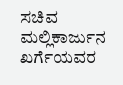ಸಚಿವ ಮಲ್ಲಿಕಾರ್ಜುನ ಖರ್ಗೆಯವರ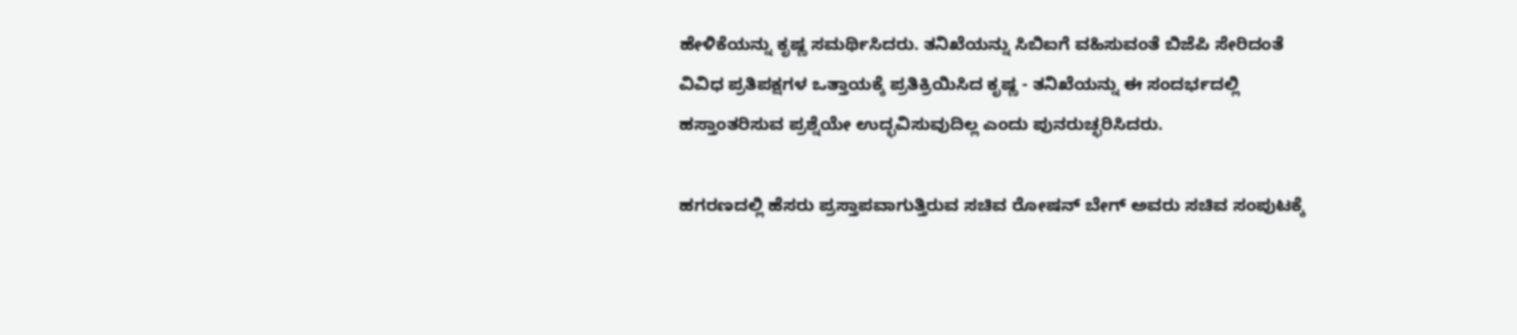ಹೇಳಿಕೆಯನ್ನು ಕೃಷ್ಣ ಸಮರ್ಥಿಸಿದರು. ತನಿಖೆಯನ್ನು ಸಿಬಿಐಗೆ ವಹಿಸುವಂತೆ ಬಿಜೆಪಿ ಸೇರಿದಂತೆ ವಿವಿಧ ಪ್ರತಿಪಕ್ಷಗಳ ಒತ್ತಾಯಕ್ಕೆ ಪ್ರತಿಕ್ರಿಯಿಸಿದ ಕೃಷ್ಣ - ತನಿಖೆಯನ್ನು ಈ ಸಂದರ್ಭದಲ್ಲಿ ಹಸ್ತಾಂತರಿಸುವ ಪ್ರಶ್ನೆಯೇ ಉದ್ಭವಿಸುವುದಿಲ್ಲ ಎಂದು ಪುನರುಚ್ಛರಿಸಿದರು.

ಹಗರಣದಲ್ಲಿ ಹೆಸರು ಪ್ರಸ್ತಾಪವಾಗುತ್ತಿರುವ ಸಚಿವ ರೋಷನ್‌ ಬೇಗ್‌ ಅವರು ಸಚಿವ ಸಂಪುಟಕ್ಕೆ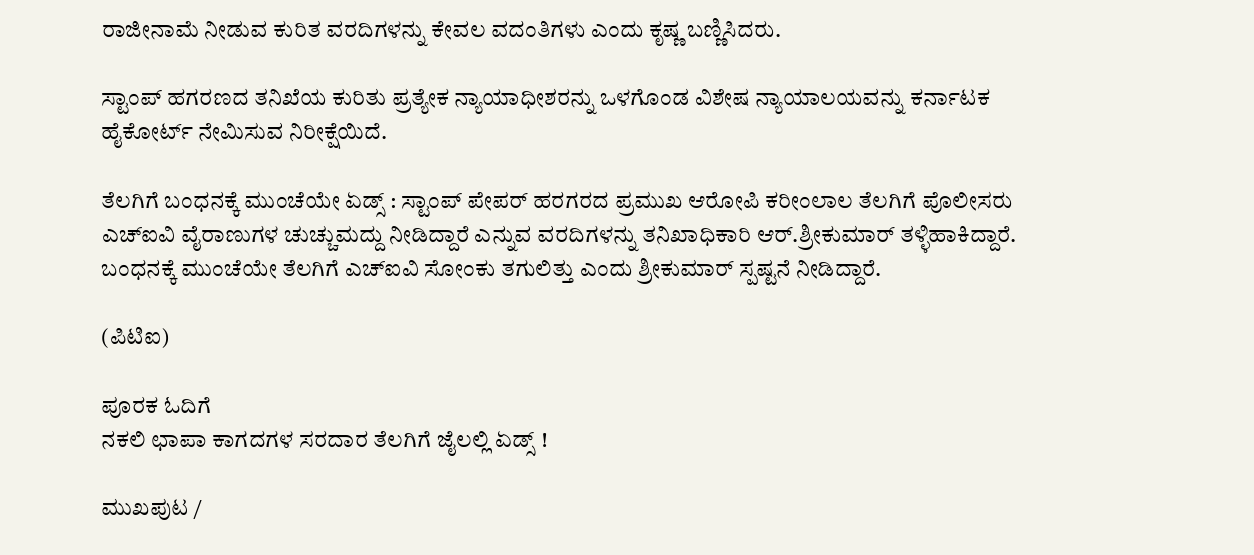ರಾಜೀನಾಮೆ ನೀಡುವ ಕುರಿತ ವರದಿಗಳನ್ನು ಕೇವಲ ವದಂತಿಗಳು ಎಂದು ಕೃಷ್ಣ ಬಣ್ಣಿಸಿದರು.

ಸ್ಟಾಂಪ್‌ ಹಗರಣದ ತನಿಖೆಯ ಕುರಿತು ಪ್ರತ್ಯೇಕ ನ್ಯಾಯಾಧೀಶರನ್ನು ಒಳಗೊಂಡ ವಿಶೇಷ ನ್ಯಾಯಾಲಯವನ್ನು ಕರ್ನಾಟಕ ಹೈಕೋರ್ಟ್‌ ನೇಮಿಸುವ ನಿರೀಕ್ಷೆಯಿದೆ.

ತೆಲಗಿಗೆ ಬಂಧನಕ್ಕೆ ಮುಂಚೆಯೇ ಏಡ್ಸ್‌ : ಸ್ಟಾಂಪ್‌ ಪೇಪರ್‌ ಹರಗರದ ಪ್ರಮುಖ ಆರೋಪಿ ಕರೀಂಲಾಲ ತೆಲಗಿಗೆ ಪೊಲೀಸರು ಎಚ್‌ಐವಿ ವೈರಾಣುಗಳ ಚುಚ್ಚುಮದ್ದು ನೀಡಿದ್ದಾರೆ ಎನ್ನುವ ವರದಿಗಳನ್ನು ತನಿಖಾಧಿಕಾರಿ ಆರ್‌.ಶ್ರೀಕುಮಾರ್‌ ತಳ್ಳಿಹಾಕಿದ್ದಾರೆ. ಬಂಧನಕ್ಕೆ ಮುಂಚೆಯೇ ತೆಲಗಿಗೆ ಎಚ್‌ಐವಿ ಸೋಂಕು ತಗುಲಿತ್ತು ಎಂದು ಶ್ರೀಕುಮಾರ್‌ ಸ್ಪಷ್ಟನೆ ನೀಡಿದ್ದಾರೆ.

(ಪಿಟಿಐ)

ಪೂರಕ ಓದಿಗೆ
ನಕಲಿ ಛಾಪಾ ಕಾಗದಗಳ ಸರದಾರ ತೆಲಗಿಗೆ ಜೈಲಲ್ಲಿ ಏಡ್ಸ್‌ !

ಮುಖಪುಟ /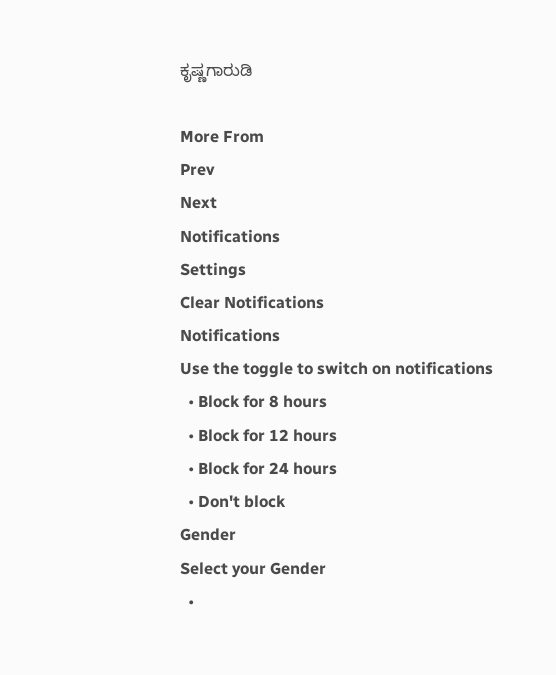ಕೃಷ್ಣಗಾರುಡಿ

More From
Prev
Next
Notifications
Settings
Clear Notifications
Notifications
Use the toggle to switch on notifications
  • Block for 8 hours
  • Block for 12 hours
  • Block for 24 hours
  • Don't block
Gender
Select your Gender
  •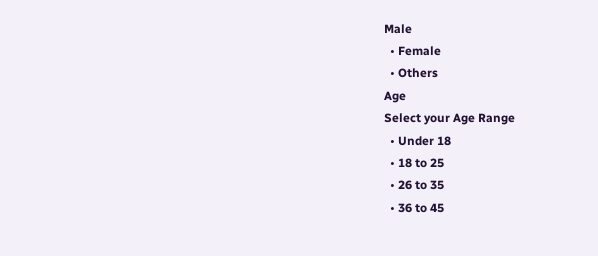Male
  • Female
  • Others
Age
Select your Age Range
  • Under 18
  • 18 to 25
  • 26 to 35
  • 36 to 45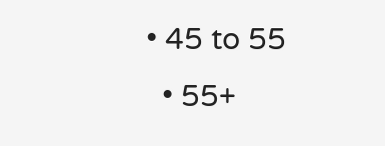• 45 to 55
  • 55+